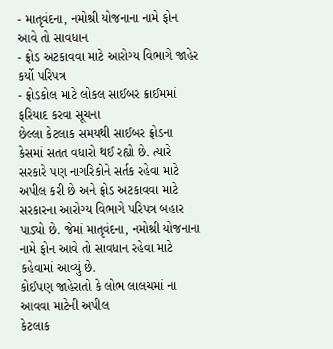- માતૃવંદના, નમોશ્રી યોજનાના નામે ફોન આવે તો સાવધાન
- ફ્રોડ અટકાવવા માટે આરોગ્ય વિભાગે જાહેર કર્યો પરિપત્ર
- ફ્રોડકોલ માટે લોકલ સાઈબર ક્રાઈમમાં ફરિયાદ કરવા સૂચના
છેલ્લા કેટલાક સમયથી સાઈબર ફ્રોડના કેસમાં સતત વધારો થઈ રહ્યો છે. ત્યારે સરકારે પણ નાગરિકોને સર્તક રહેવા માટે અપીલ કરી છે અને ફ્રોડ અટકાવવા માટે સરકારના આરોગ્ય વિભાગે પરિપત્ર બહાર પાડ્યો છે. જેમાં માતૃવંદના, નમોશ્રી યોજનાના નામે ફોન આવે તો સાવધાન રહેવા માટે કહેવામાં આવ્યું છે.
કોઈપણ જાહેરાતો કે લોભ લાલચમાં ના આવવા માટેની અપીલ
કેટલાક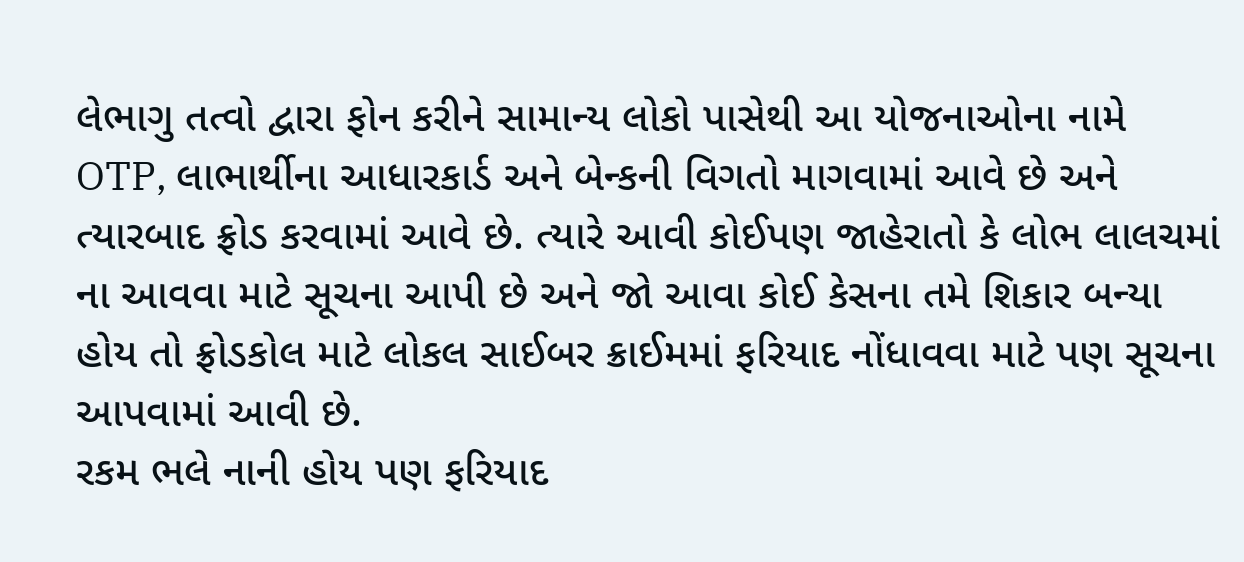લેભાગુ તત્વો દ્વારા ફોન કરીને સામાન્ય લોકો પાસેથી આ યોજનાઓના નામે OTP, લાભાર્થીના આધારકાર્ડ અને બેન્કની વિગતો માગવામાં આવે છે અને ત્યારબાદ ફ્રોડ કરવામાં આવે છે. ત્યારે આવી કોઈપણ જાહેરાતો કે લોભ લાલચમાં ના આવવા માટે સૂચના આપી છે અને જો આવા કોઈ કેસના તમે શિકાર બન્યા હોય તો ફ્રોડકોલ માટે લોકલ સાઈબર ક્રાઈમમાં ફરિયાદ નોંધાવવા માટે પણ સૂચના આપવામાં આવી છે.
રકમ ભલે નાની હોય પણ ફરિયાદ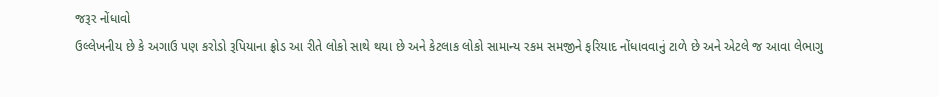જરૂર નોંધાવો
ઉલ્લેખનીય છે કે અગાઉ પણ કરોડો રૂપિયાના ફ્રોડ આ રીતે લોકો સાથે થયા છે અને કેટલાક લોકો સામાન્ય રકમ સમજીને ફરિયાદ નોંધાવવાનું ટાળે છે અને એટલે જ આવા લેભાગુ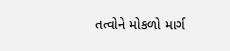તત્વોને મોકળો માર્ગ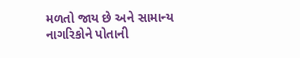મળતો જાય છે અને સામાન્ય નાગરિકોને પોતાની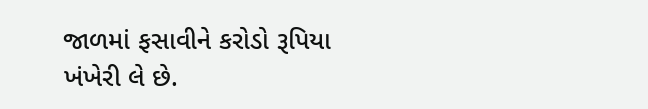જાળમાં ફસાવીને કરોડો રૂપિયા ખંખેરી લે છે.